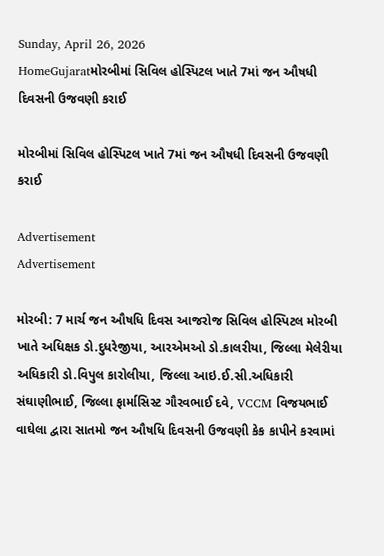Sunday, April 26, 2026
HomeGujaratમોરબીમાં સિવિલ હોસ્પિટલ ખાતે 7માં જન ઔષધી દિવસની ઉજવણી કરાઈ

મોરબીમાં સિવિલ હોસ્પિટલ ખાતે 7માં જન ઔષધી દિવસની ઉજવણી કરાઈ

Advertisement
Advertisement

મોરબી: 7 માર્ચ જન ઔષધિ દિવસ આજરોજ સિવિલ હોસ્પિટલ મોરબી ખાતે અધિક્ષક ડો.દુધરેજીયા, આરએમઓ ડો.કાલરીયા, જિલ્લા મેલેરીયા અધિકારી ડો.વિપુલ કારોલીયા, જિલ્લા આઇ.ઈ.સી.અધિકારી સંઘાણીભાઈ, જિલ્લા ફાર્માસિસ્ટ ગૌરવભાઈ દવે, VCCM વિજયભાઈ વાઘેલા દ્વારા સાતમો જન ઔષધિ દિવસની ઉજવણી કેક કાપીને કરવામાં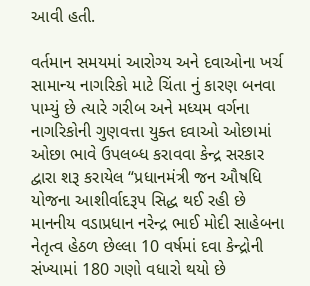આવી હતી.

વર્તમાન સમયમાં આરોગ્ય અને દવાઓના ખર્ચ સામાન્ય નાગરિકો માટે ચિંતા નું કારણ બનવા પામ્યું છે ત્યારે ગરીબ અને મધ્યમ વર્ગના નાગરિકોની ગુણવત્તા યુક્ત દવાઓ ઓછામાં ઓછા ભાવે ઉપલબ્ધ કરાવવા કેન્દ્ર સરકાર દ્વારા શરૂ કરાયેલ “પ્રધાનમંત્રી જન ઔષધિ યોજના આશીર્વાદરૂપ સિદ્ધ થઈ રહી છે માનનીય વડાપ્રધાન નરેન્દ્ર ભાઈ મોદી સાહેબના નેતૃત્વ હેઠળ છેલ્લા 10 વર્ષમાં દવા કેન્દ્રોની સંખ્યામાં 180 ગણો વધારો થયો છે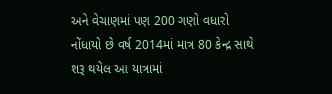અને વેચાણમાં પણ 200 ગણો વધારો નોંધાયો છે વર્ષ 2014માં માત્ર 80 કેન્દ્ર સાથે શરૂ થયેલ આ યાત્રામાં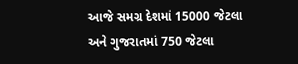આજે સમગ્ર દેશમાં 15000 જેટલા અને ગુજરાતમાં 750 જેટલા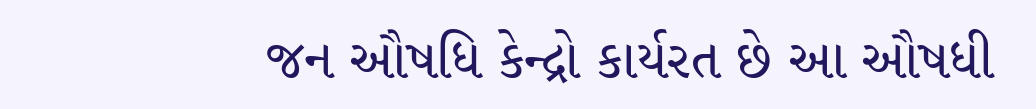જન ઔષધિ કેન્દ્રો કાર્યરત છે આ ઔષધી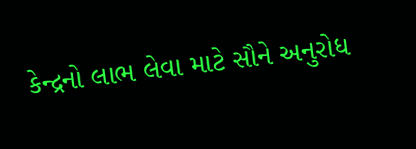કેન્દ્રનો લાભ લેવા માટે સૌને અનુરોધ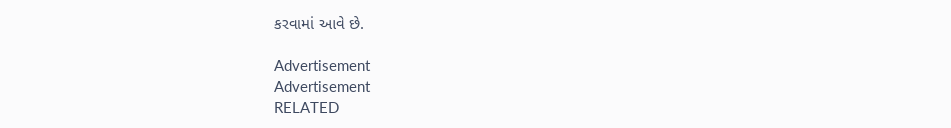કરવામાં આવે છે.

Advertisement
Advertisement
RELATED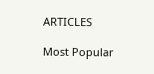ARTICLES

Most Popular